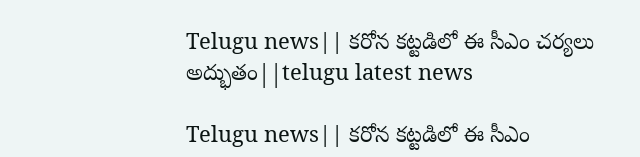Telugu news|| కరోన క‌ట్ట‌డిలో ఈ సీఎం చ‌ర్య‌లు అద్భుతం||telugu latest news

Telugu news|| కరోన క‌ట్ట‌డిలో ఈ సీఎం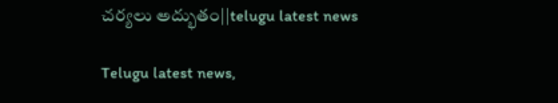చ‌ర్య‌లు అద్భుతం||telugu latest news

Telugu latest news,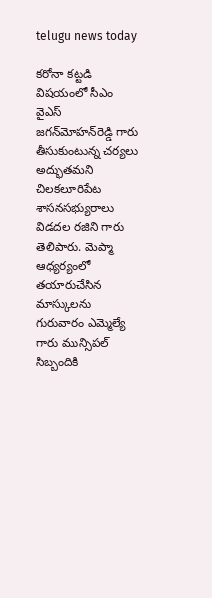telugu news today

క‌రోనా క‌ట్ట‌డి విష‌యంలో సీఎం వైఎస్ జ‌గ‌న్‌మోహ‌న్‌రెడ్డి గారు తీసుకుంటున్న చ‌ర్య‌లు అద్భుత‌మ‌ని చిల‌క‌లూరిపేట శాస‌న‌స‌భ్యురాలు విడ‌ద‌ల ర‌జిని గారు తెలిపారు. మెప్మా ఆధ్య‌ర్యంలో త‌యారుచేసిన మాస్కుల‌ను గురువారం ఎమ్మెల్యే గారు మున్సిప‌ల్ సిబ్బందికి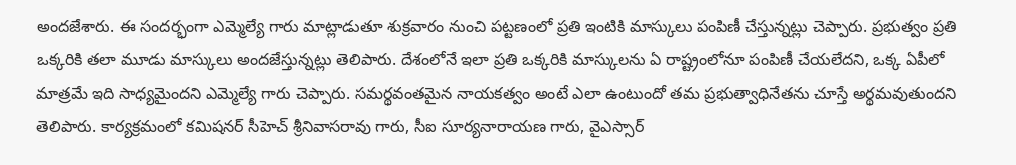అంద‌జేశారు. ఈ సంద‌ర్భంగా ఎమ్మెల్యే గారు మాట్లాడుతూ శుక్ర‌వారం నుంచి ప‌ట్ట‌ణంలో ప్ర‌తి ఇంటికి మాస్కులు పంపిణీ చేస్తున్న‌ట్లు చెప్పారు. ప్ర‌భుత్వం ప్ర‌తి ఒక్క‌రికి త‌లా మూడు మాస్కులు అంద‌జేస్తున్న‌ట్లు తెలిపారు. దేశంలోనే ఇలా ప్ర‌తి ఒక్క‌రికి మాస్కుల‌ను ఏ రాష్ట్రంలోనూ పంపిణీ చేయ‌లేద‌ని, ఒక్క ఏపీలో మాత్ర‌మే ఇది సాధ్య‌మైంద‌ని ఎమ్మెల్యే గారు చెప్పారు. స‌మ‌ర్థ‌వంత‌మైన నాయ‌క‌త్వం అంటే ఎలా ఉంటుందో త‌మ ప్ర‌భుత్వాధినేత‌ను చూస్తే అర్థ‌మ‌వుతుంద‌ని తెలిపారు. కార్య‌క్ర‌మంలో క‌మిష‌న‌ర్ సీహెచ్ శ్రీనివాస‌రావు గారు, సీఐ సూర్య‌నారాయ‌ణ‌ గారు, వైఎస్సార్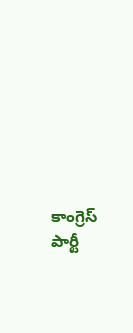కాంగ్రెస్ పార్టీ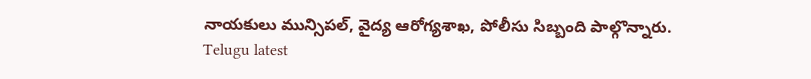నాయ‌కులు మున్సిప‌ల్‌, వైద్య ఆరోగ్య‌శాఖ‌, పోలీసు సిబ్బంది పాల్గొన్నారు.
Telugu latest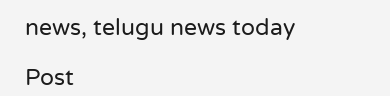news, telugu news today

Post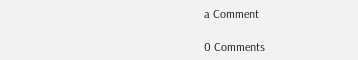a Comment

0 Comments